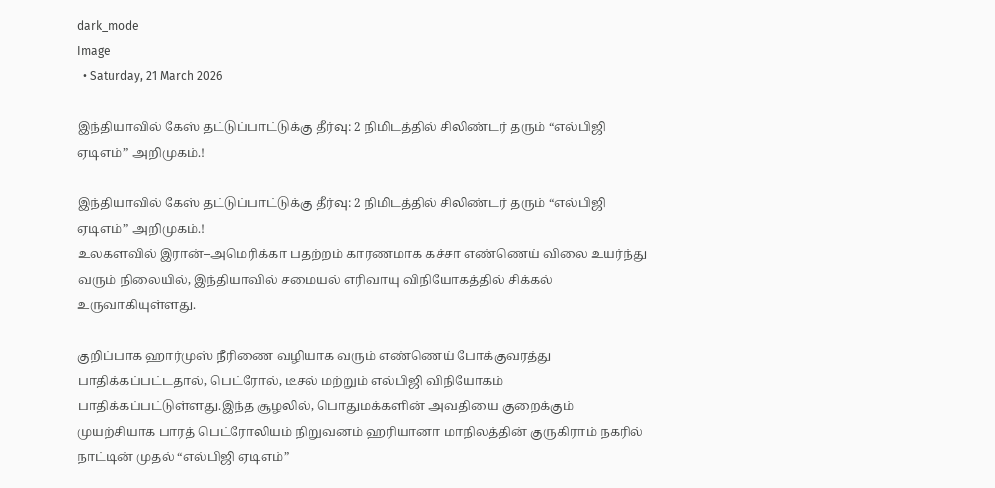dark_mode
Image
  • Saturday, 21 March 2026

இந்தியாவில் கேஸ் தட்டுப்பாட்டுக்கு தீர்வு: 2 நிமிடத்தில் சிலிண்டர் தரும் “எல்பிஜி ஏடிஎம்” அறிமுகம்.!

இந்தியாவில் கேஸ் தட்டுப்பாட்டுக்கு தீர்வு: 2 நிமிடத்தில் சிலிண்டர் தரும் “எல்பிஜி ஏடிஎம்” அறிமுகம்.!
உலகளவில் இரான்–அமெரிக்கா பதற்றம் காரணமாக கச்சா எண்ணெய் விலை உயர்ந்து வரும் நிலையில், இந்தியாவில் சமையல் எரிவாயு விநியோகத்தில் சிக்கல் உருவாகியுள்ளது.

குறிப்பாக ஹார்முஸ் நீரிணை வழியாக வரும் எண்ணெய் போக்குவரத்து பாதிக்கப்பட்டதால், பெட்ரோல், டீசல் மற்றும் எல்பிஜி விநியோகம் பாதிக்கப்பட்டுள்ளது.இந்த சூழலில், பொதுமக்களின் அவதியை குறைக்கும் முயற்சியாக பாரத் பெட்ரோலியம் நிறுவனம் ஹரியானா மாநிலத்தின் குருகிராம் நகரில் நாட்டின் முதல் “எல்பிஜி ஏடிஎம்”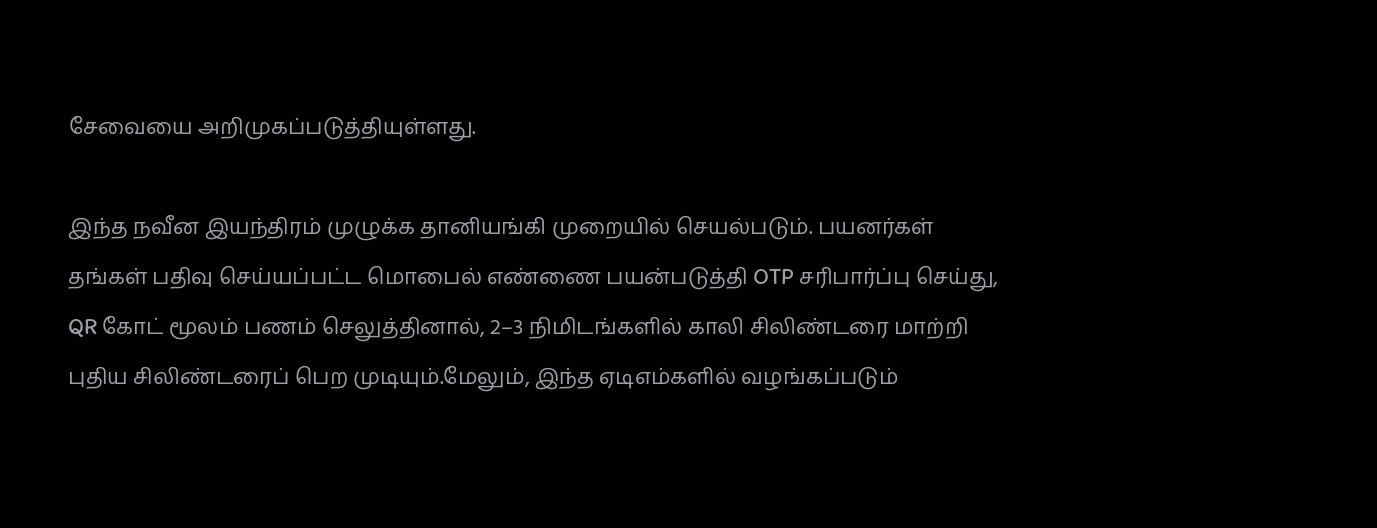சேவையை அறிமுகப்படுத்தியுள்ளது.

இந்த நவீன இயந்திரம் முழுக்க தானியங்கி முறையில் செயல்படும். பயனர்கள் தங்கள் பதிவு செய்யப்பட்ட மொபைல் எண்ணை பயன்படுத்தி OTP சரிபார்ப்பு செய்து, QR கோட் மூலம் பணம் செலுத்தினால், 2–3 நிமிடங்களில் காலி சிலிண்டரை மாற்றி புதிய சிலிண்டரைப் பெற முடியும்.மேலும், இந்த ஏடிஎம்களில் வழங்கப்படும்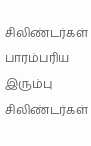சிலிண்டர்கள் பாரம்பரிய இரும்பு சிலிண்டர்கள்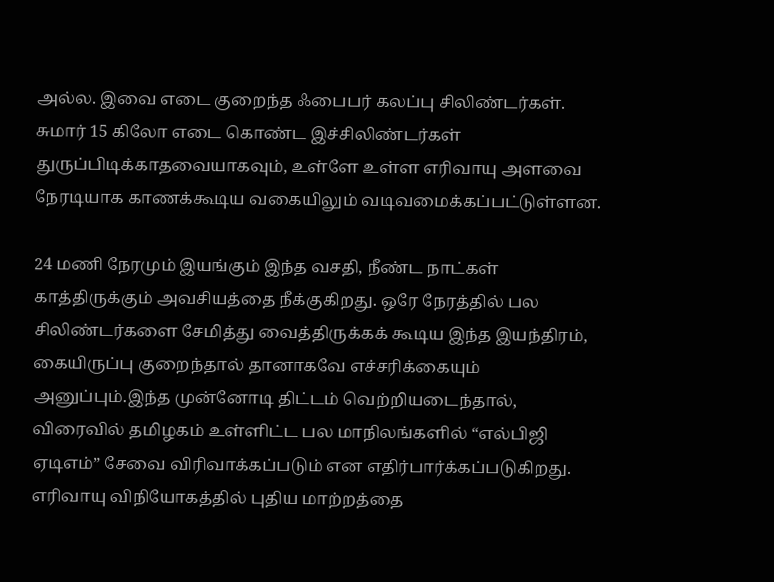அல்ல. இவை எடை குறைந்த ஃபைபர் கலப்பு சிலிண்டர்கள். சுமார் 15 கிலோ எடை கொண்ட இச்சிலிண்டர்கள் துருப்பிடிக்காதவையாகவும், உள்ளே உள்ள எரிவாயு அளவை நேரடியாக காணக்கூடிய வகையிலும் வடிவமைக்கப்பட்டுள்ளன.

24 மணி நேரமும் இயங்கும் இந்த வசதி, நீண்ட நாட்கள் காத்திருக்கும் அவசியத்தை நீக்குகிறது. ஒரே நேரத்தில் பல சிலிண்டர்களை சேமித்து வைத்திருக்கக் கூடிய இந்த இயந்திரம், கையிருப்பு குறைந்தால் தானாகவே எச்சரிக்கையும் அனுப்பும்.இந்த முன்னோடி திட்டம் வெற்றியடைந்தால், விரைவில் தமிழகம் உள்ளிட்ட பல மாநிலங்களில் “எல்பிஜி ஏடிஎம்” சேவை விரிவாக்கப்படும் என எதிர்பார்க்கப்படுகிறது. எரிவாயு விநியோகத்தில் புதிய மாற்றத்தை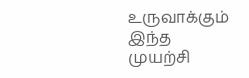உருவாக்கும் இந்த முயற்சி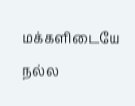மக்களிடையே நல்ல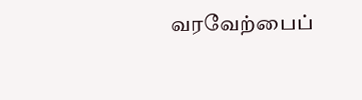வரவேற்பைப்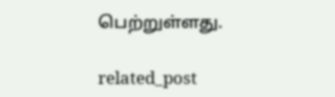பெற்றுள்ளது.

related_post